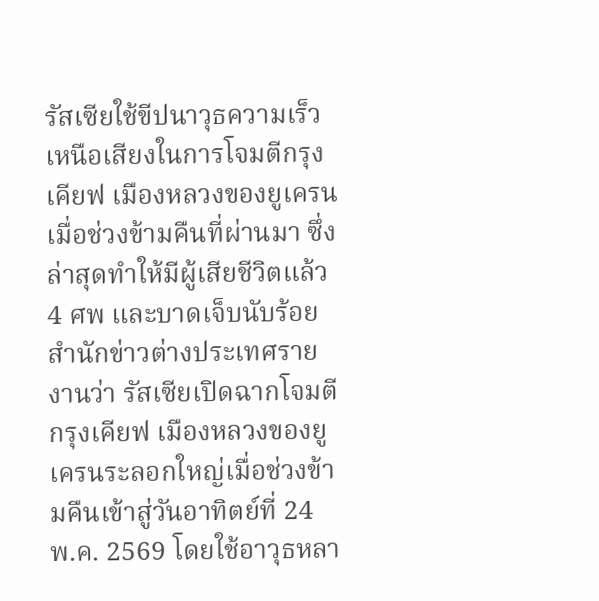รัสเซียใช้ขีปนาวุธความเร็วเหนือเสียงในการโจมตีกรุงเคียฟ เมืองหลวงของยูเครนเมื่อช่วงข้ามคืนที่ผ่านมา ซึ่งล่าสุดทำให้มีผู้เสียชีวิตแล้ว 4 ศพ และบาดเจ็บนับร้อย
สำนักข่าวต่างประเทศรายงานว่า รัสเซียเปิดฉากโจมตีกรุงเคียฟ เมืองหลวงของยูเครนระลอกใหญ่เมื่อช่วงข้ามคืนเข้าสู่วันอาทิตย์ที่ 24 พ.ค. 2569 โดยใช้อาวุธหลา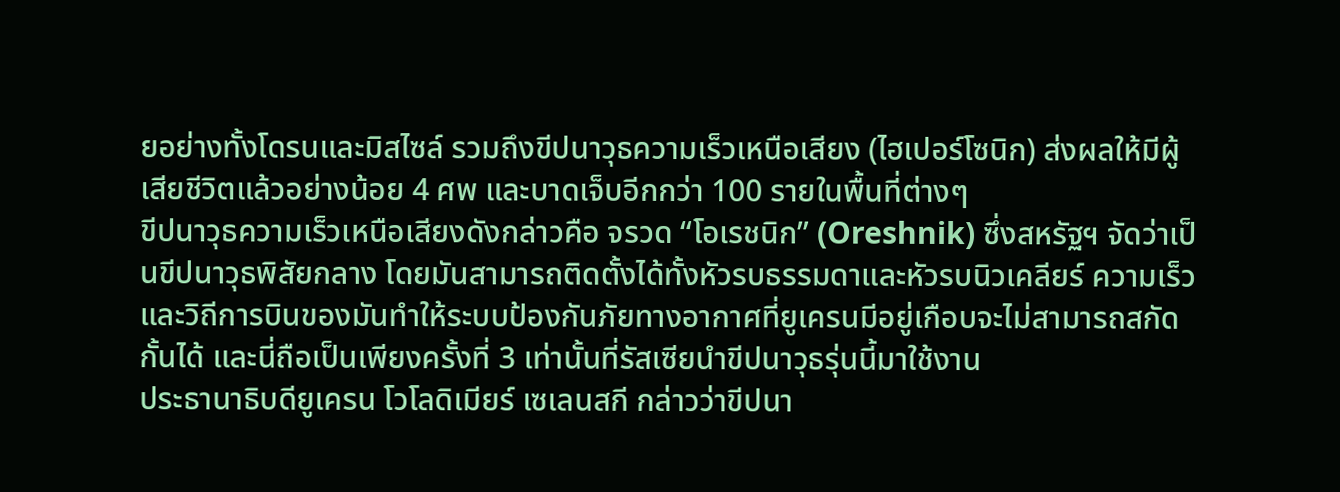ยอย่างทั้งโดรนและมิสไซล์ รวมถึงขีปนาวุธความเร็วเหนือเสียง (ไฮเปอร์โซนิก) ส่งผลให้มีผู้เสียชีวิตแล้วอย่างน้อย 4 ศพ และบาดเจ็บอีกกว่า 100 รายในพื้นที่ต่างๆ
ขีปนาวุธความเร็วเหนือเสียงดังกล่าวคือ จรวด “โอเรชนิก” (Oreshnik) ซึ่งสหรัฐฯ จัดว่าเป็นขีปนาวุธพิสัยกลาง โดยมันสามารถติดตั้งได้ทั้งหัวรบธรรมดาและหัวรบนิวเคลียร์ ความเร็วและวิถีการบินของมันทำให้ระบบป้องกันภัยทางอากาศที่ยูเครนมีอยู่เกือบจะไม่สามารถสกัดกั้นได้ และนี่ถือเป็นเพียงครั้งที่ 3 เท่านั้นที่รัสเซียนำขีปนาวุธรุ่นนี้มาใช้งาน
ประธานาธิบดียูเครน โวโลดิเมียร์ เซเลนสกี กล่าวว่าขีปนา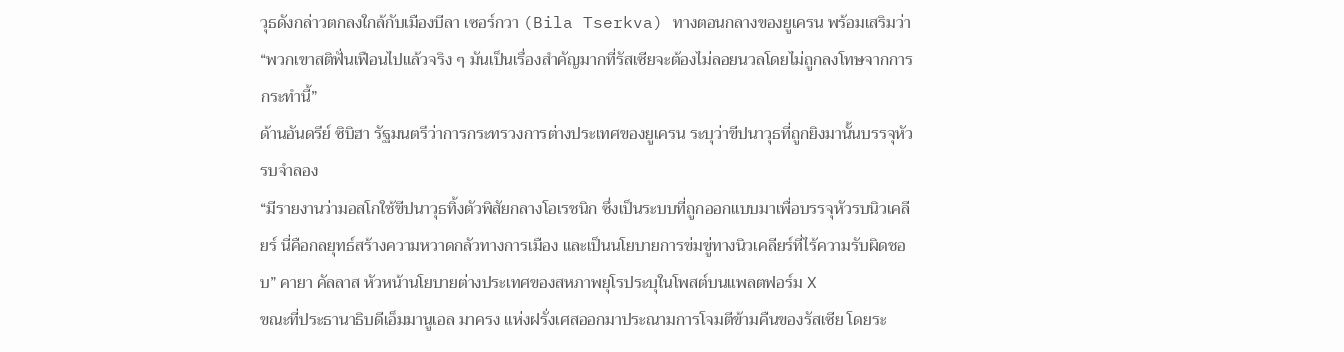วุธดังกล่าวตกลงใกล้กับเมืองบีลา เซอร์กวา (Bila Tserkva) ทางตอนกลางของยูเครน พร้อมเสริมว่า “พวกเขาสติฟั่นเฟือนไปแล้วจริง ๆ มันเป็นเรื่องสำคัญมากที่รัสเซียจะต้องไม่ลอยนวลโดยไม่ถูกลงโทษจากการกระทำนี้”
ด้านอันดรีย์ ซิบิฮา รัฐมนตรีว่าการกระทรวงการต่างประเทศของยูเครน ระบุว่าขีปนาวุธที่ถูกยิงมานั้นบรรจุหัวรบจำลอง
“มีรายงานว่ามอสโกใช้ขีปนาวุธทิ้งตัวพิสัยกลางโอเรชนิก ซึ่งเป็นระบบที่ถูกออกแบบมาเพื่อบรรจุหัวรบนิวเคลียร์ นี่คือกลยุทธ์สร้างความหวาดกลัวทางการเมือง และเป็นนโยบายการข่มขู่ทางนิวเคลียร์ที่ไร้ความรับผิดชอบ” คายา คัลลาส หัวหน้านโยบายต่างประเทศของสหภาพยุโรประบุในโพสต์บนแพลตฟอร์ม X
ขณะที่ประธานาธิบดีเอ็มมานูเอล มาครง แห่งฝรั่งเศสออกมาประณามการโจมตีข้ามคืนของรัสเซีย โดยระ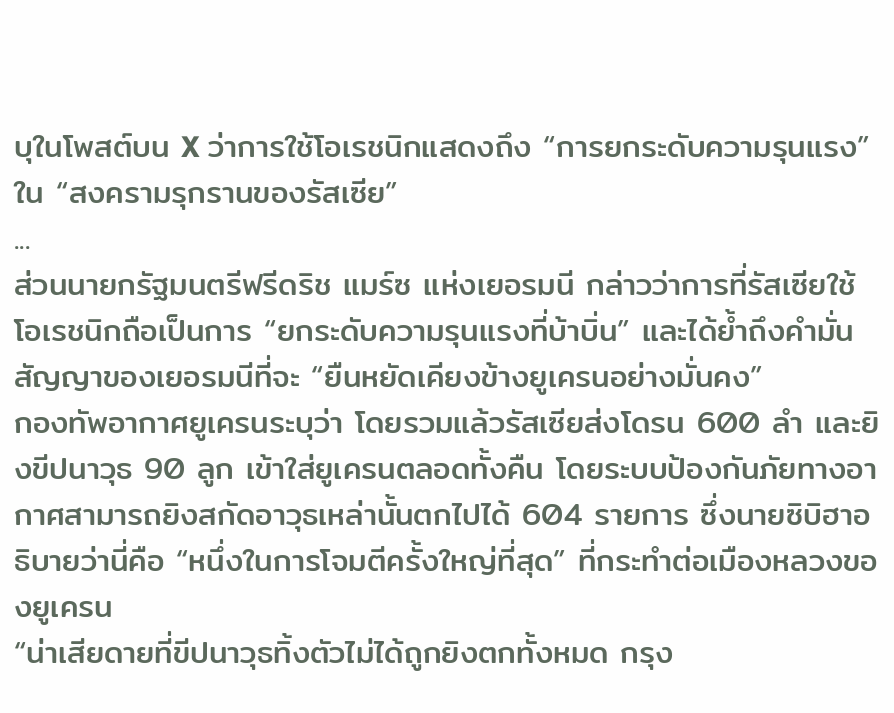บุในโพสต์บน X ว่าการใช้โอเรชนิกแสดงถึง “การยกระดับความรุนแรง” ใน “สงครามรุกรานของรัสเซีย”
...
ส่วนนายกรัฐมนตรีฟรีดริช แมร์ซ แห่งเยอรมนี กล่าวว่าการที่รัสเซียใช้โอเรชนิกถือเป็นการ “ยกระดับความรุนแรงที่บ้าบิ่น” และได้ย้ำถึงคำมั่นสัญญาของเยอรมนีที่จะ “ยืนหยัดเคียงข้างยูเครนอย่างมั่นคง”
กองทัพอากาศยูเครนระบุว่า โดยรวมแล้วรัสเซียส่งโดรน 600 ลำ และยิงขีปนาวุธ 90 ลูก เข้าใส่ยูเครนตลอดทั้งคืน โดยระบบป้องกันภัยทางอากาศสามารถยิงสกัดอาวุธเหล่านั้นตกไปได้ 604 รายการ ซึ่งนายซิบิฮาอธิบายว่านี่คือ “หนึ่งในการโจมตีครั้งใหญ่ที่สุด” ที่กระทำต่อเมืองหลวงของยูเครน
“น่าเสียดายที่ขีปนาวุธทิ้งตัวไม่ได้ถูกยิงตกทั้งหมด กรุง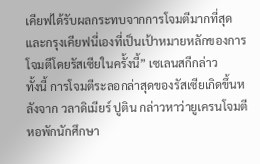เคียฟได้รับผลกระทบจากการโจมตีมากที่สุด และกรุงเคียฟนี่เองที่เป็นเป้าหมายหลักของการโจมตีโดยรัสเซียในครั้งนี้” เซเลนสกีกล่าว
ทั้งนี้ การโจมตีระลอกล่าสุดของรัสเซียเกิดขึ้นหลังจาก วลาดิเมียร์ ปูติน กล่าวหาว่ายูเครนโจมตีหอพักนักศึกษา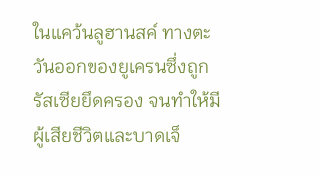ในแคว้นลูฮานสค์ ทางตะวันออกของยูเครนซึ่งถูกรัสเซียยึดครอง จนทำให้มีผู้เสียชีวิตและบาดเจ็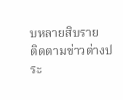บหลายสิบราย
ติดตามข่าวต่างประ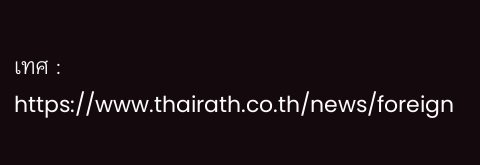เทศ : https://www.thairath.co.th/news/foreign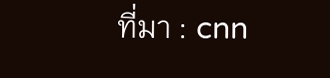ที่มา : cnn